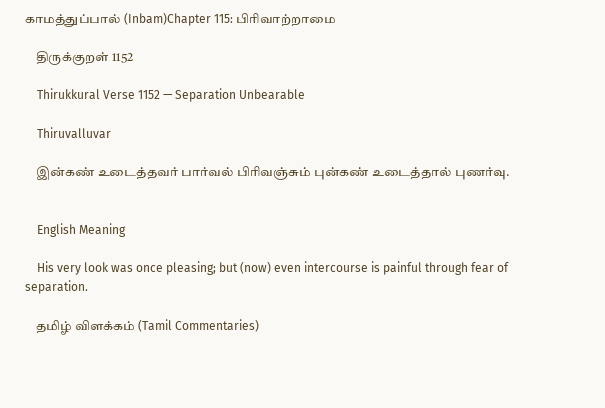காமத்துப்பால் (Inbam)Chapter 115: பிரிவாற்றாமை

    திருக்குறள் 1152

    Thirukkural Verse 1152 — Separation Unbearable

    Thiruvalluvar

    இன்கண் உடைத்தவர் பார்வல் பிரிவஞ்சும் புன்கண் உடைத்தால் புணர்வு.


    English Meaning

    His very look was once pleasing; but (now) even intercourse is painful through fear of separation.

    தமிழ் விளக்கம் (Tamil Commentaries)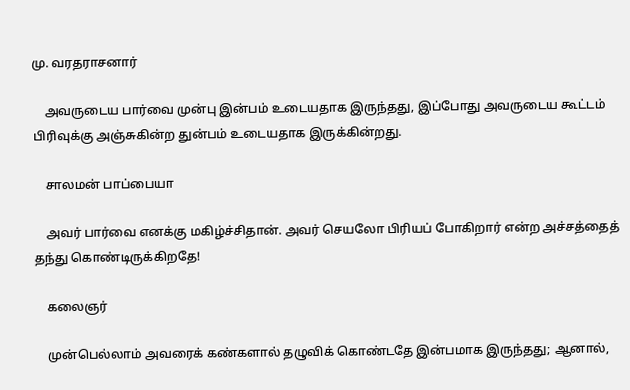மு. வரதராசனார்

    அவருடைய பார்வை முன்பு இன்பம் உடையதாக இருந்தது, இப்போது அவருடைய கூட்டம் பிரிவுக்கு அஞ்சுகின்ற துன்பம் உடையதாக இருக்கின்றது.

    சாலமன் பாப்பையா

    அவர் பார்வை எனக்கு மகிழ்ச்சிதான். அவர் செயலோ பிரியப் போகிறார் என்ற அச்சத்தைத் தந்து கொண்டிருக்கிறதே!

    கலைஞர்

    முன்பெல்லாம் அவரைக் கண்களால் தழுவிக் கொண்டதே இன்பமாக இருந்தது; ஆனால்,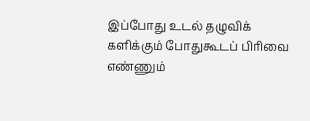இப்போது உடல் தழுவிக் களிக்கும் போதுகூடப் பிரிவை எண்ணும்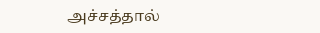அச்சத்தால்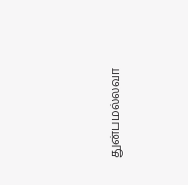துன்பமல்லவா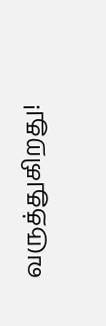வருத்துகிறது!